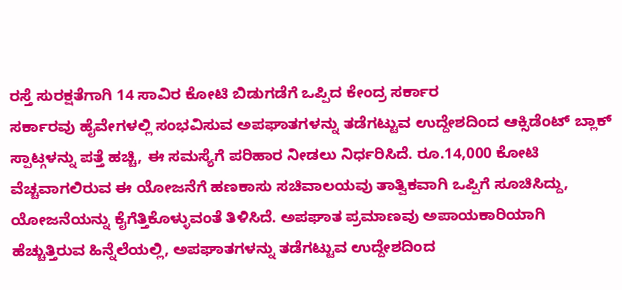ರಸ್ತೆ ಸುರಕ್ಷತೆಗಾಗಿ 14 ಸಾವಿರ ಕೋಟಿ ಬಿಡುಗಡೆಗೆ ಒಪ್ಪಿದ ಕೇಂದ್ರ ಸರ್ಕಾರ
ಸರ್ಕಾರವು ಹೈವೇಗಳಲ್ಲಿ ಸಂಭವಿಸುವ ಅಪಘಾತಗಳನ್ನು ತಡೆಗಟ್ಟುವ ಉದ್ದೇಶದಿಂದ ಆಕ್ಸಿಡೆಂಟ್ ಬ್ಲಾಕ್ ಸ್ಪಾಟ್ಗಳನ್ನು ಪತ್ತೆ ಹಚ್ಚಿ, ಈ ಸಮಸ್ಯೆಗೆ ಪರಿಹಾರ ನೀಡಲು ನಿರ್ಧರಿಸಿದೆ. ರೂ.14,000 ಕೋಟಿ ವೆಚ್ಚವಾಗಲಿರುವ ಈ ಯೋಜನೆಗೆ ಹಣಕಾಸು ಸಚಿವಾಲಯವು ತಾತ್ವಿಕವಾಗಿ ಒಪ್ಪಿಗೆ ಸೂಚಿಸಿದ್ದು, ಯೋಜನೆಯನ್ನು ಕೈಗೆತ್ತಿಕೊಳ್ಳುವಂತೆ ತಿಳಿಸಿದೆ. ಅಪಘಾತ ಪ್ರಮಾಣವು ಅಪಾಯಕಾರಿಯಾಗಿ ಹೆಚ್ಚುತ್ತಿರುವ ಹಿನ್ನೆಲೆಯಲ್ಲಿ, ಅಪಘಾತಗಳನ್ನು ತಡೆಗಟ್ಟುವ ಉದ್ದೇಶದಿಂದ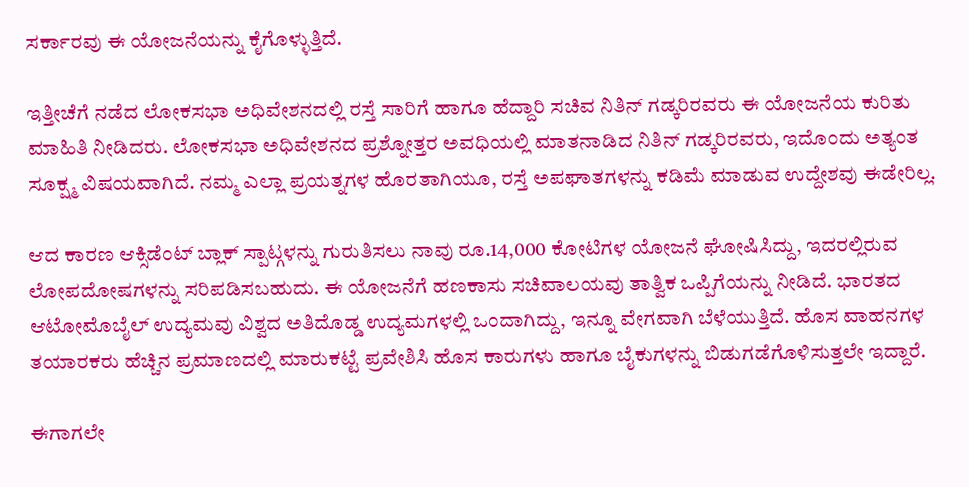ಸರ್ಕಾರವು ಈ ಯೋಜನೆಯನ್ನು ಕೈಗೊಳ್ಳುತ್ತಿದೆ.

ಇತ್ತೀಚೆಗೆ ನಡೆದ ಲೋಕಸಭಾ ಅಧಿವೇಶನದಲ್ಲಿ ರಸ್ತೆ ಸಾರಿಗೆ ಹಾಗೂ ಹೆದ್ದಾರಿ ಸಚಿವ ನಿತಿನ್ ಗಡ್ಕರಿರವರು ಈ ಯೋಜನೆಯ ಕುರಿತು ಮಾಹಿತಿ ನೀಡಿದರು. ಲೋಕಸಭಾ ಅಧಿವೇಶನದ ಪ್ರಶ್ನೋತ್ತರ ಅವಧಿಯಲ್ಲಿ ಮಾತನಾಡಿದ ನಿತಿನ್ ಗಡ್ಕರಿರವರು, ಇದೊಂದು ಅತ್ಯಂತ ಸೂಕ್ಷ್ಮ ವಿಷಯವಾಗಿದೆ. ನಮ್ಮ ಎಲ್ಲಾ ಪ್ರಯತ್ನಗಳ ಹೊರತಾಗಿಯೂ, ರಸ್ತೆ ಅಪಘಾತಗಳನ್ನು ಕಡಿಮೆ ಮಾಡುವ ಉದ್ದೇಶವು ಈಡೇರಿಲ್ಲ.

ಆದ ಕಾರಣ ಆಕ್ಸಿಡೆಂಟ್ ಬ್ಲಾಕ್ ಸ್ಪಾಟ್ಗಳನ್ನು ಗುರುತಿಸಲು ನಾವು ರೂ.14,000 ಕೋಟಿಗಳ ಯೋಜನೆ ಘೋಷಿಸಿದ್ದು, ಇದರಲ್ಲಿರುವ ಲೋಪದೋಷಗಳನ್ನು ಸರಿಪಡಿಸಬಹುದು. ಈ ಯೋಜನೆಗೆ ಹಣಕಾಸು ಸಚಿವಾಲಯವು ತಾತ್ವಿಕ ಒಪ್ಪಿಗೆಯನ್ನು ನೀಡಿದೆ. ಭಾರತದ ಆಟೋಮೊಬೈಲ್ ಉದ್ಯಮವು ವಿಶ್ವದ ಅತಿದೊಡ್ಡ ಉದ್ಯಮಗಳಲ್ಲಿ ಒಂದಾಗಿದ್ದು, ಇನ್ನೂ ವೇಗವಾಗಿ ಬೆಳೆಯುತ್ತಿದೆ. ಹೊಸ ವಾಹನಗಳ ತಯಾರಕರು ಹೆಚ್ಚಿನ ಪ್ರಮಾಣದಲ್ಲಿ ಮಾರುಕಟ್ಟೆ ಪ್ರವೇಶಿಸಿ ಹೊಸ ಕಾರುಗಳು ಹಾಗೂ ಬೈಕುಗಳನ್ನು ಬಿಡುಗಡೆಗೊಳಿಸುತ್ತಲೇ ಇದ್ದಾರೆ.

ಈಗಾಗಲೇ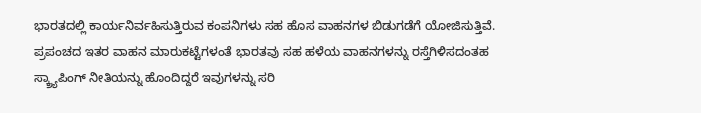ಭಾರತದಲ್ಲಿ ಕಾರ್ಯನಿರ್ವಹಿಸುತ್ತಿರುವ ಕಂಪನಿಗಳು ಸಹ ಹೊಸ ವಾಹನಗಳ ಬಿಡುಗಡೆಗೆ ಯೋಜಿಸುತ್ತಿವೆ. ಪ್ರಪಂಚದ ಇತರ ವಾಹನ ಮಾರುಕಟ್ಟೆಗಳಂತೆ ಭಾರತವು ಸಹ ಹಳೆಯ ವಾಹನಗಳನ್ನು ರಸ್ತೆಗಿಳಿಸದಂತಹ ಸ್ಕ್ರ್ಯಾಪಿಂಗ್ ನೀತಿಯನ್ನು ಹೊಂದಿದ್ದರೆ ಇವುಗಳನ್ನು ಸರಿ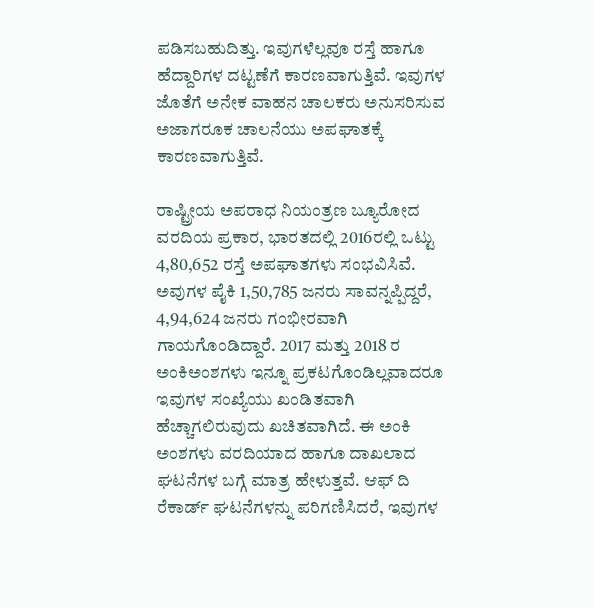ಪಡಿಸಬಹುದಿತ್ತು. ಇವುಗಳೆಲ್ಲವೂ ರಸ್ತೆ ಹಾಗೂ ಹೆದ್ದಾರಿಗಳ ದಟ್ಟಣೆಗೆ ಕಾರಣವಾಗುತ್ತಿವೆ. ಇವುಗಳ ಜೊತೆಗೆ ಅನೇಕ ವಾಹನ ಚಾಲಕರು ಅನುಸರಿಸುವ ಅಜಾಗರೂಕ ಚಾಲನೆಯು ಅಪಘಾತಕ್ಕೆ ಕಾರಣವಾಗುತ್ತಿವೆ.

ರಾಷ್ಟ್ರೀಯ ಅಪರಾಧ ನಿಯಂತ್ರಣ ಬ್ಯೂರೋದ ವರದಿಯ ಪ್ರಕಾರ, ಭಾರತದಲ್ಲಿ 2016ರಲ್ಲಿ ಒಟ್ಟು 4,80,652 ರಸ್ತೆ ಅಪಘಾತಗಳು ಸಂಭವಿಸಿವೆ. ಅವುಗಳ ಪೈಕಿ 1,50,785 ಜನರು ಸಾವನ್ನಪ್ಪಿದ್ದರೆ, 4,94,624 ಜನರು ಗಂಭೀರವಾಗಿ ಗಾಯಗೊಂಡಿದ್ದಾರೆ. 2017 ಮತ್ತು 2018 ರ ಅಂಕಿಅಂಶಗಳು ಇನ್ನೂ ಪ್ರಕಟಗೊಂಡಿಲ್ಲವಾದರೂ ಇವುಗಳ ಸಂಖ್ಯೆಯು ಖಂಡಿತವಾಗಿ ಹೆಚ್ಚಾಗಲಿರುವುದು ಖಚಿತವಾಗಿದೆ. ಈ ಅಂಕಿ ಅಂಶಗಳು ವರದಿಯಾದ ಹಾಗೂ ದಾಖಲಾದ ಘಟನೆಗಳ ಬಗ್ಗೆ ಮಾತ್ರ ಹೇಳುತ್ತವೆ. ಆಫ್ ದಿ ರೆಕಾರ್ಡ್ ಘಟನೆಗಳನ್ನು ಪರಿಗಣಿಸಿದರೆ, ಇವುಗಳ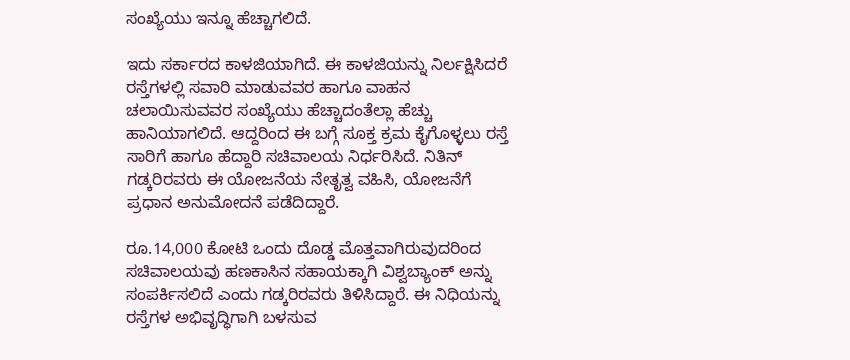ಸಂಖ್ಯೆಯು ಇನ್ನೂ ಹೆಚ್ಚಾಗಲಿದೆ.

ಇದು ಸರ್ಕಾರದ ಕಾಳಜಿಯಾಗಿದೆ. ಈ ಕಾಳಜಿಯನ್ನು ನಿರ್ಲಕ್ಷಿಸಿದರೆ ರಸ್ತೆಗಳಲ್ಲಿ ಸವಾರಿ ಮಾಡುವವರ ಹಾಗೂ ವಾಹನ ಚಲಾಯಿಸುವವರ ಸಂಖ್ಯೆಯು ಹೆಚ್ಚಾದಂತೆಲ್ಲಾ ಹೆಚ್ಚು ಹಾನಿಯಾಗಲಿದೆ. ಆದ್ದರಿಂದ ಈ ಬಗ್ಗೆ ಸೂಕ್ತ ಕ್ರಮ ಕೈಗೊಳ್ಳಲು ರಸ್ತೆ ಸಾರಿಗೆ ಹಾಗೂ ಹೆದ್ದಾರಿ ಸಚಿವಾಲಯ ನಿರ್ಧರಿಸಿದೆ. ನಿತಿನ್ ಗಡ್ಕರಿರವರು ಈ ಯೋಜನೆಯ ನೇತೃತ್ವ ವಹಿಸಿ, ಯೋಜನೆಗೆ ಪ್ರಧಾನ ಅನುಮೋದನೆ ಪಡೆದಿದ್ದಾರೆ.

ರೂ.14,000 ಕೋಟಿ ಒಂದು ದೊಡ್ಡ ಮೊತ್ತವಾಗಿರುವುದರಿಂದ ಸಚಿವಾಲಯವು ಹಣಕಾಸಿನ ಸಹಾಯಕ್ಕಾಗಿ ವಿಶ್ವಬ್ಯಾಂಕ್ ಅನ್ನು ಸಂಪರ್ಕಿಸಲಿದೆ ಎಂದು ಗಡ್ಕರಿರವರು ತಿಳಿಸಿದ್ದಾರೆ. ಈ ನಿಧಿಯನ್ನು ರಸ್ತೆಗಳ ಅಭಿವೃದ್ಧಿಗಾಗಿ ಬಳಸುವ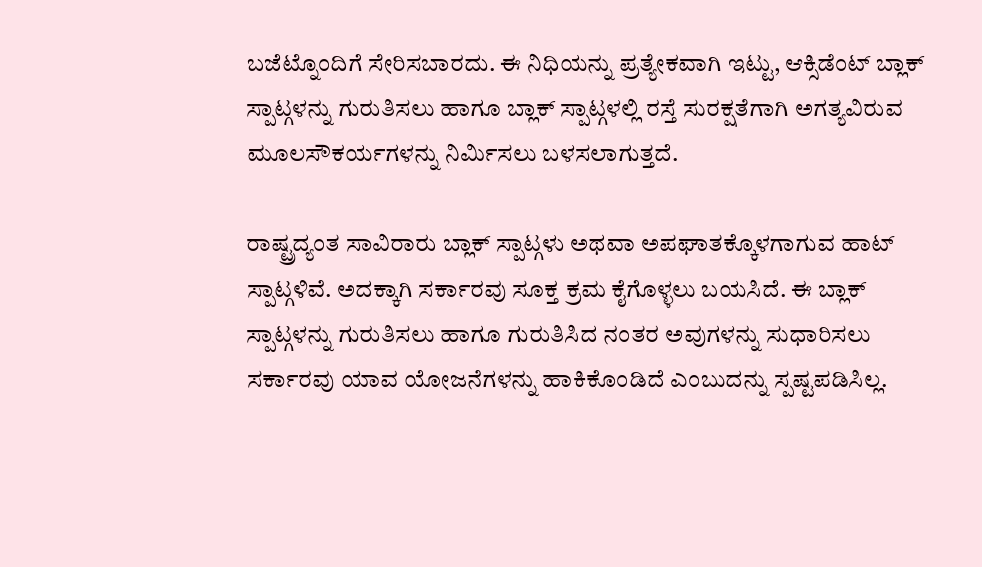ಬಜೆಟ್ನೊಂದಿಗೆ ಸೇರಿಸಬಾರದು. ಈ ನಿಧಿಯನ್ನು ಪ್ರತ್ಯೇಕವಾಗಿ ಇಟ್ಟು, ಆಕ್ಸಿಡೆಂಟ್ ಬ್ಲಾಕ್ ಸ್ಪಾಟ್ಗಳನ್ನು ಗುರುತಿಸಲು ಹಾಗೂ ಬ್ಲಾಕ್ ಸ್ಪಾಟ್ಗಳಲ್ಲಿ ರಸ್ತೆ ಸುರಕ್ಷತೆಗಾಗಿ ಅಗತ್ಯವಿರುವ ಮೂಲಸೌಕರ್ಯಗಳನ್ನು ನಿರ್ಮಿಸಲು ಬಳಸಲಾಗುತ್ತದೆ.

ರಾಷ್ಟ್ರದ್ಯಂತ ಸಾವಿರಾರು ಬ್ಲಾಕ್ ಸ್ಪಾಟ್ಗಳು ಅಥವಾ ಅಪಘಾತಕ್ಕೊಳಗಾಗುವ ಹಾಟ್ ಸ್ಪಾಟ್ಗಳಿವೆ. ಅದಕ್ಕಾಗಿ ಸರ್ಕಾರವು ಸೂಕ್ತ ಕ್ರಮ ಕೈಗೊಳ್ಳಲು ಬಯಸಿದೆ. ಈ ಬ್ಲಾಕ್ ಸ್ಪಾಟ್ಗಳನ್ನು ಗುರುತಿಸಲು ಹಾಗೂ ಗುರುತಿಸಿದ ನಂತರ ಅವುಗಳನ್ನು ಸುಧಾರಿಸಲು ಸರ್ಕಾರವು ಯಾವ ಯೋಜನೆಗಳನ್ನು ಹಾಕಿಕೊಂಡಿದೆ ಎಂಬುದನ್ನು ಸ್ಪಷ್ಟಪಡಿಸಿಲ್ಲ.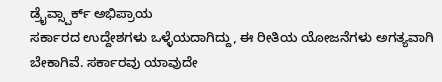ಡ್ರೈವ್ಸ್ಪಾರ್ಕ್ ಅಭಿಪ್ರಾಯ
ಸರ್ಕಾರದ ಉದ್ದೇಶಗಳು ಒಳ್ಳೆಯದಾಗಿದ್ದು, ಈ ರೀತಿಯ ಯೋಜನೆಗಳು ಅಗತ್ಯವಾಗಿ ಬೇಕಾಗಿವೆ. ಸರ್ಕಾರವು ಯಾವುದೇ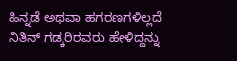ಹಿನ್ನಡೆ ಅಥವಾ ಹಗರಣಗಳಿಲ್ಲದೆ ನಿತಿನ್ ಗಡ್ಕರಿರವರು ಹೇಳಿದ್ದನ್ನು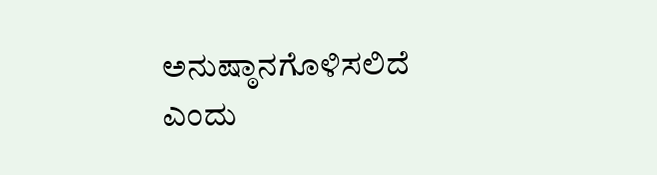ಅನುಷ್ಠಾನಗೊಳಿಸಲಿದೆ ಎಂದು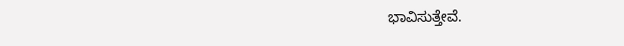ಭಾವಿಸುತ್ತೇವೆ.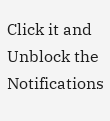Click it and Unblock the Notifications